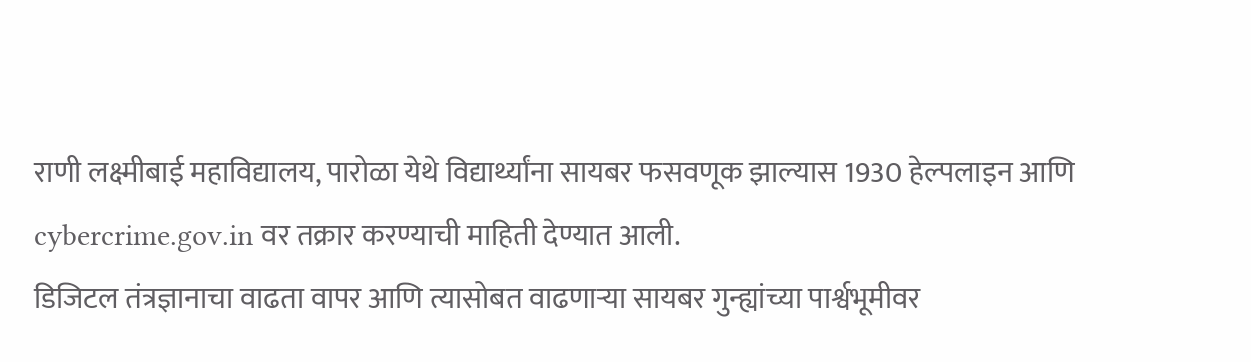राणी लक्ष्मीबाई महाविद्यालय, पारोळा येथे विद्यार्थ्यांना सायबर फसवणूक झाल्यास 1930 हेल्पलाइन आणि cybercrime.gov.in वर तक्रार करण्याची माहिती देण्यात आली.
डिजिटल तंत्रज्ञानाचा वाढता वापर आणि त्यासोबत वाढणाऱ्या सायबर गुन्ह्यांच्या पार्श्वभूमीवर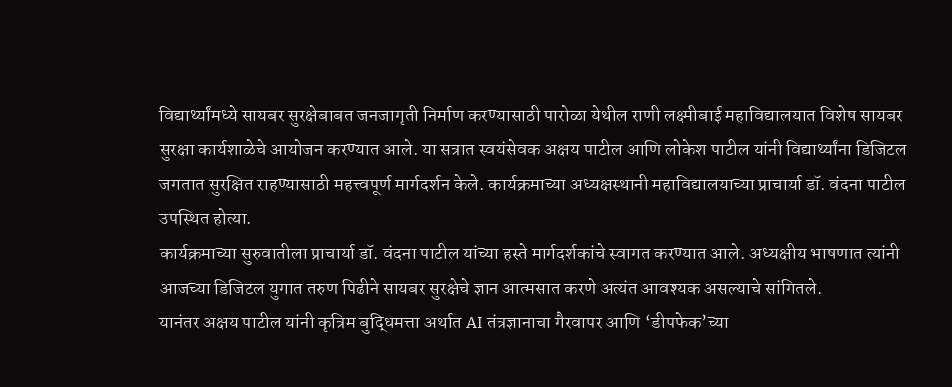विद्यार्थ्यांमध्ये सायबर सुरक्षेबाबत जनजागृती निर्माण करण्यासाठी पारोळा येथील राणी लक्ष्मीबाई महाविद्यालयात विशेष सायबर सुरक्षा कार्यशाळेचे आयोजन करण्यात आले. या सत्रात स्वयंसेवक अक्षय पाटील आणि लोकेश पाटील यांनी विद्यार्थ्यांना डिजिटल जगतात सुरक्षित राहण्यासाठी महत्त्वपूर्ण मार्गदर्शन केले. कार्यक्रमाच्या अध्यक्षस्थानी महाविद्यालयाच्या प्राचार्या डॉ. वंदना पाटील उपस्थित होत्या.
कार्यक्रमाच्या सुरुवातीला प्राचार्या डॉ. वंदना पाटील यांच्या हस्ते मार्गदर्शकांचे स्वागत करण्यात आले. अध्यक्षीय भाषणात त्यांनी आजच्या डिजिटल युगात तरुण पिढीने सायबर सुरक्षेचे ज्ञान आत्मसात करणे अत्यंत आवश्यक असल्याचे सांगितले.
यानंतर अक्षय पाटील यांनी कृत्रिम बुद्धिमत्ता अर्थात AI तंत्रज्ञानाचा गैरवापर आणि ‘डीपफेक’च्या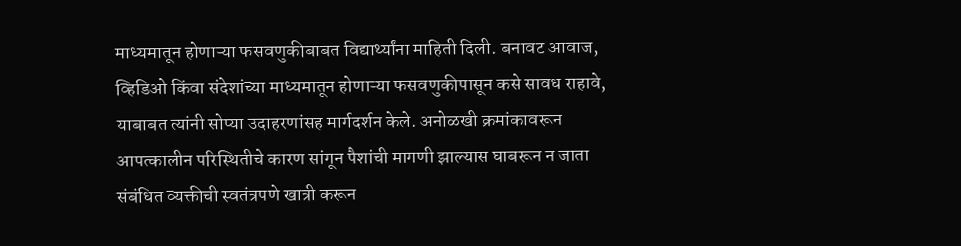माध्यमातून होणाऱ्या फसवणुकीबाबत विद्यार्थ्यांना माहिती दिली. बनावट आवाज, व्हिडिओ किंवा संदेशांच्या माध्यमातून होणाऱ्या फसवणुकीपासून कसे सावध राहावे, याबाबत त्यांनी सोप्या उदाहरणांसह मार्गदर्शन केले. अनोळखी क्रमांकावरून आपत्कालीन परिस्थितीचे कारण सांगून पैशांची मागणी झाल्यास घाबरून न जाता संबंधित व्यक्तीची स्वतंत्रपणे खात्री करून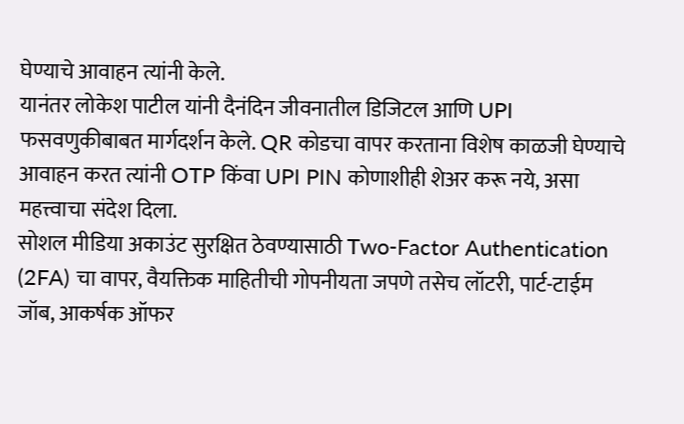घेण्याचे आवाहन त्यांनी केले.
यानंतर लोकेश पाटील यांनी दैनंदिन जीवनातील डिजिटल आणि UPI फसवणुकीबाबत मार्गदर्शन केले. QR कोडचा वापर करताना विशेष काळजी घेण्याचे आवाहन करत त्यांनी OTP किंवा UPI PIN कोणाशीही शेअर करू नये, असा महत्त्वाचा संदेश दिला.
सोशल मीडिया अकाउंट सुरक्षित ठेवण्यासाठी Two-Factor Authentication (2FA) चा वापर, वैयक्तिक माहितीची गोपनीयता जपणे तसेच लॉटरी, पार्ट-टाईम जॉब, आकर्षक ऑफर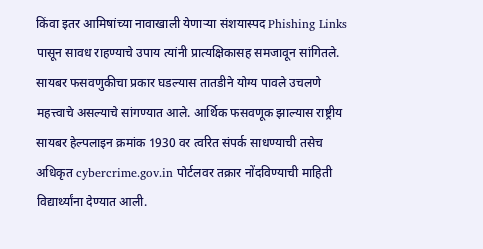किंवा इतर आमिषांच्या नावाखाली येणाऱ्या संशयास्पद Phishing Links पासून सावध राहण्याचे उपाय त्यांनी प्रात्यक्षिकासह समजावून सांगितले.
सायबर फसवणुकीचा प्रकार घडल्यास तातडीने योग्य पावले उचलणे महत्त्वाचे असल्याचे सांगण्यात आले. आर्थिक फसवणूक झाल्यास राष्ट्रीय सायबर हेल्पलाइन क्रमांक 1930 वर त्वरित संपर्क साधण्याची तसेच अधिकृत cybercrime.gov.in पोर्टलवर तक्रार नोंदविण्याची माहिती विद्यार्थ्यांना देण्यात आली.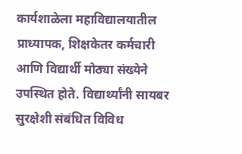कार्यशाळेला महाविद्यालयातील प्राध्यापक, शिक्षकेतर कर्मचारी आणि विद्यार्थी मोठ्या संख्येने उपस्थित होते. विद्यार्थ्यांनी सायबर सुरक्षेशी संबंधित विविध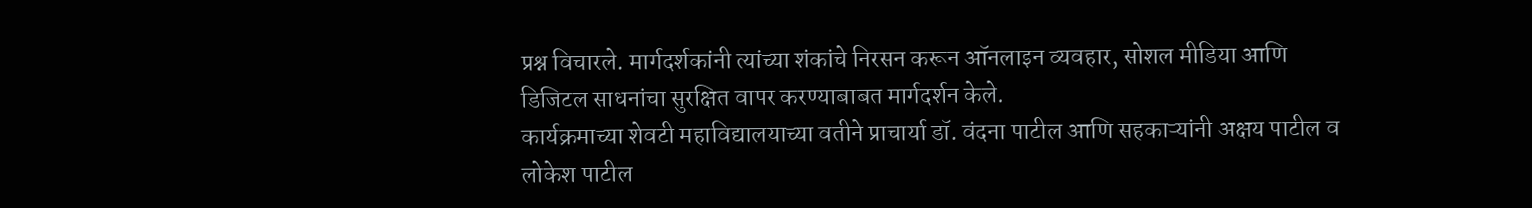प्रश्न विचारले. मार्गदर्शकांनी त्यांच्या शंकांचे निरसन करून ऑनलाइन व्यवहार, सोशल मीडिया आणि डिजिटल साधनांचा सुरक्षित वापर करण्याबाबत मार्गदर्शन केले.
कार्यक्रमाच्या शेवटी महाविद्यालयाच्या वतीने प्राचार्या डॉ. वंदना पाटील आणि सहकाऱ्यांनी अक्षय पाटील व लोकेश पाटील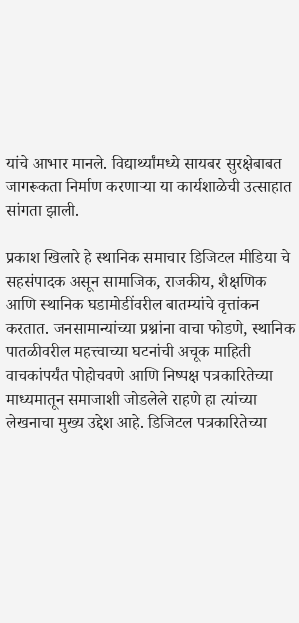यांचे आभार मानले. विद्यार्थ्यांमध्ये सायबर सुरक्षेबाबत जागरूकता निर्माण करणाऱ्या या कार्यशाळेची उत्साहात सांगता झाली.

प्रकाश खिलारे हे स्थानिक समाचार डिजिटल मीडिया चे सहसंपादक असून सामाजिक, राजकीय, शैक्षणिक आणि स्थानिक घडामोडींवरील बातम्यांचे वृत्तांकन करतात. जनसामान्यांच्या प्रश्नांना वाचा फोडणे, स्थानिक पातळीवरील महत्त्वाच्या घटनांची अचूक माहिती वाचकांपर्यंत पोहोचवणे आणि निष्पक्ष पत्रकारितेच्या माध्यमातून समाजाशी जोडलेले राहणे हा त्यांच्या लेखनाचा मुख्य उद्देश आहे. डिजिटल पत्रकारितेच्या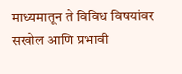माध्यमातून ते विविध विषयांवर सखोल आणि प्रभावी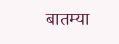बातम्या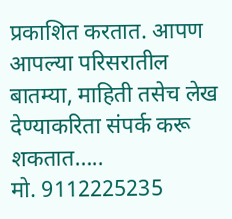प्रकाशित करतात. आपण आपल्या परिसरातील बातम्या, माहिती तसेच लेख देण्याकरिता संपर्क करू शकतात…..
मो. 9112225235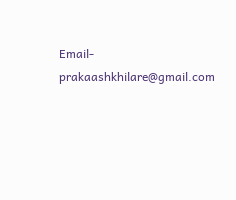Email- prakaashkhilare@gmail.com